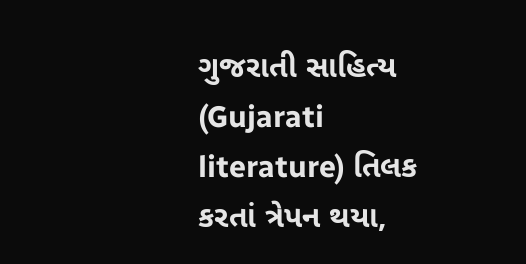ગુજરાતી સાહિત્ય (Gujarati literature) તિલક કરતાં ત્રેપન થયા,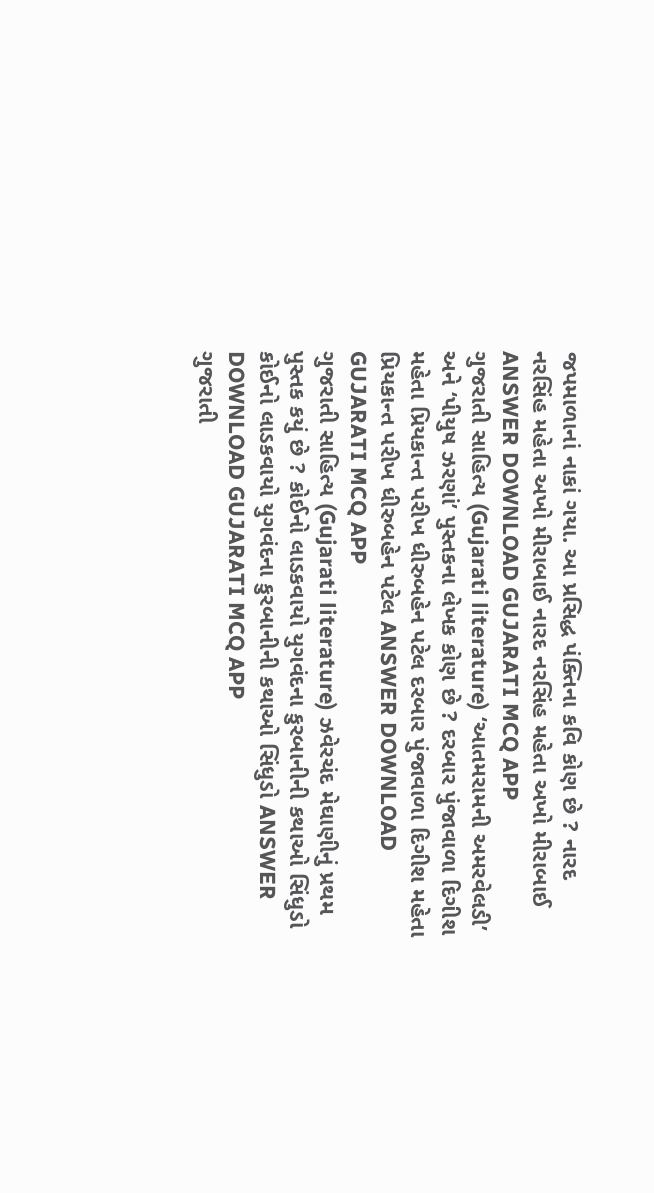જપમાળાનાં નાકાં ગયા. આ પ્રસિદ્ધ પંક્તિના કવિ કોણ છે ? નારદ નરસિંહ મહેતા અખો મીરાબાઈ નારદ નરસિંહ મહેતા અખો મીરાબાઈ ANSWER DOWNLOAD GUJARATI MCQ APP
ગુજરાતી સાહિત્ય (Gujarati literature) ‘આતમરામની અમરવેલડી’ અને ‘પીયુષ ઝરણાં’ પુસ્તકના લેખક કોણ છે ? દરબાર પુંજાવાળા દિગીશ મહેતા પ્રિયકાન્ત પરીખ ધીરુબહેન પટેલ દરબાર પુંજાવાળા દિગીશ મહેતા પ્રિયકાન્ત પરીખ ધીરુબહેન પટેલ ANSWER DOWNLOAD GUJARATI MCQ APP
ગુજરાતી સાહિત્ય (Gujarati literature) ઝવેરચંદ મેઘાણીનું પ્રથમ પુસ્તક કયું છે ? કોઈનો લાડકવાયો યુગવંદના કુરબાનીની કથાઓ સિંધુડો કોઈનો લાડકવાયો યુગવંદના કુરબાનીની કથાઓ સિંધુડો ANSWER DOWNLOAD GUJARATI MCQ APP
ગુજરાતી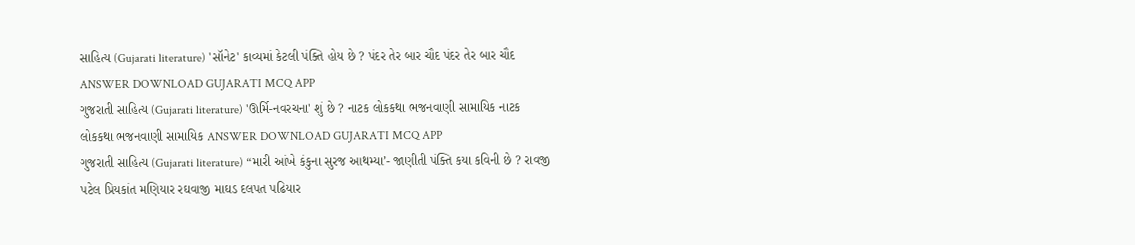સાહિત્ય (Gujarati literature) 'સૉનેટ' કાવ્યમાં કેટલી પંક્તિ હોય છે ? પંદર તેર બાર ચૌદ પંદર તેર બાર ચૌદ ANSWER DOWNLOAD GUJARATI MCQ APP
ગુજરાતી સાહિત્ય (Gujarati literature) 'ઊર્મિ-નવરચના' શું છે ? નાટક લોકકથા ભજનવાણી સામાયિક નાટક લોકકથા ભજનવાણી સામાયિક ANSWER DOWNLOAD GUJARATI MCQ APP
ગુજરાતી સાહિત્ય (Gujarati literature) “મારી આંખે કંકુના સુરજ આથમ્યા’- જાણીતી પંક્તિ કયા કવિની છે ? રાવજી પટેલ પ્રિયકાંત મણિયાર રઘવાજી માઘડ દલપત પઢિયાર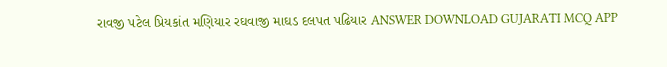રાવજી પટેલ પ્રિયકાંત મણિયાર રઘવાજી માઘડ દલપત પઢિયાર ANSWER DOWNLOAD GUJARATI MCQ APP